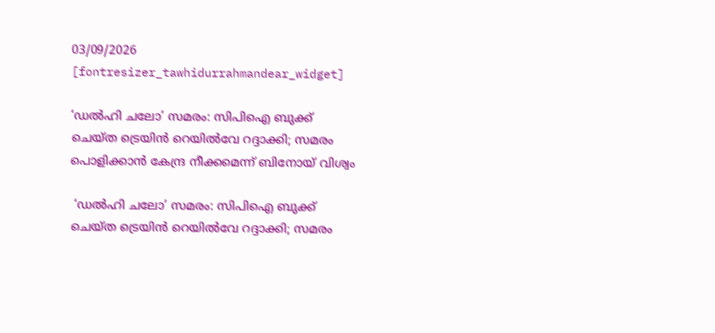03/09/2026
[fontresizer_tawhidurrahmandear_widget]

‘ഡൽഹി ചലോ’ സമരം: സിപിഐ ബുക്ക് ചെയ്ത ട്രെയിൻ റെയിൽവേ റദ്ദാക്കി; സമരം പൊളിക്കാൻ കേന്ദ്ര നീക്കമെന്ന് ബിനോയ് വിശ്വം

 ‘ഡൽഹി ചലോ’ സമരം: സിപിഐ ബുക്ക് ചെയ്ത ട്രെയിൻ റെയിൽവേ റദ്ദാക്കി; സമരം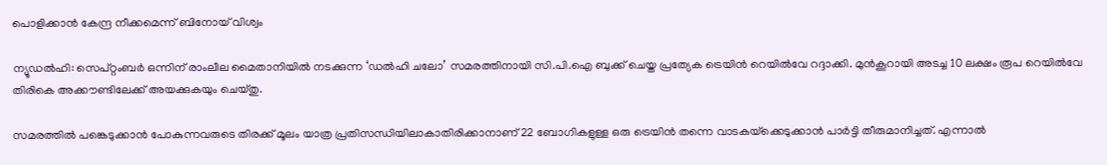പൊളിക്കാൻ കേന്ദ്ര നീക്കമെന്ന് ബിനോയ് വിശ്വം

ന്യൂഡൽഹി: സെപ്റ്റംബർ ഒന്നിന് രാംലീല മൈതാനിയിൽ നടക്കുന്ന ‘ഡൽഹി ചലോ’ സമരത്തിനായി സി.പി.ഐ ബുക്ക് ചെയ്ത പ്രത്യേക ട്രെയിൻ റെയിൽവേ റദ്ദാക്കി. മുൻകൂറായി അടച്ച 10 ലക്ഷം രൂപ റെയിൽവേ തിരികെ അക്കൗണ്ടിലേക്ക് അയക്കുകയും ചെയ്തു.

സമരത്തിൽ പങ്കെടുക്കാൻ പോകുന്നവരുടെ തിരക്ക് മൂലം യാത്ര പ്രതിസന്ധിയിലാകാതിരിക്കാനാണ് 22 ബോഗികളുള്ള ഒരു ട്രെയിൻ തന്നെ വാടകയ്‌ക്കെടുക്കാൻ പാർട്ടി തീരുമാനിച്ചത്. എന്നാൽ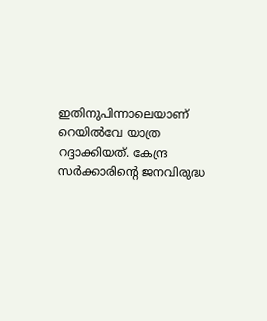ഇതിനുപിന്നാലെയാണ് റെയിൽവേ യാത്ര റദ്ദാക്കിയത്. കേന്ദ്ര സർക്കാരിന്റെ ജനവിരുദ്ധ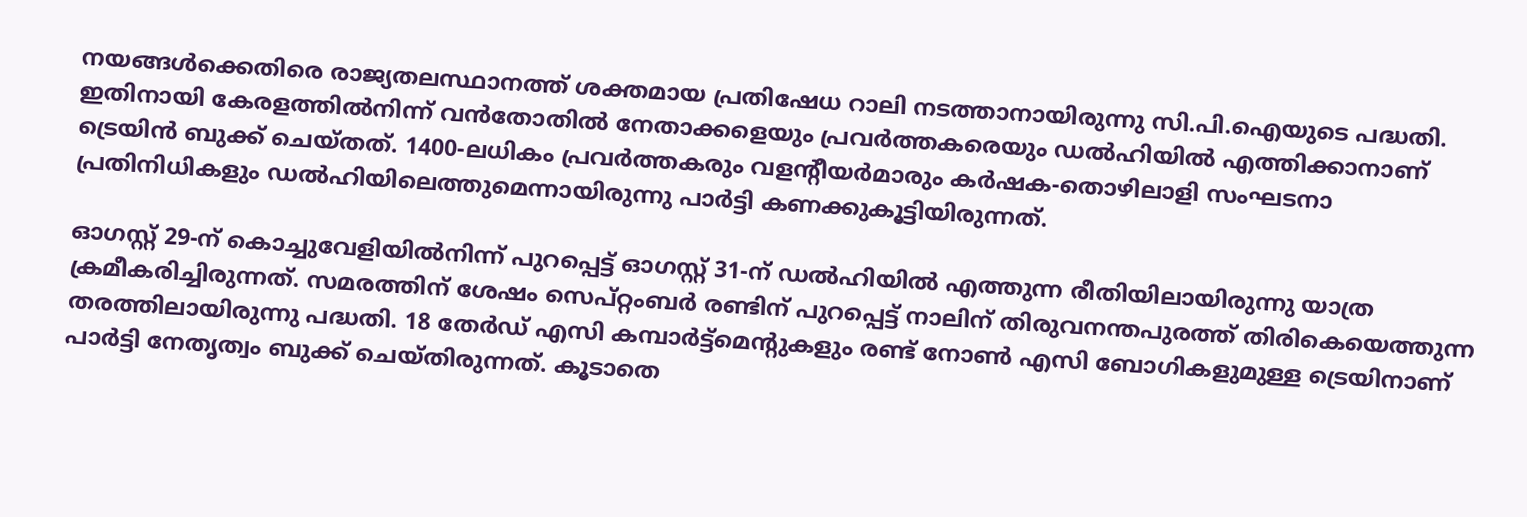നയങ്ങൾക്കെതിരെ രാജ്യതലസ്ഥാനത്ത് ശക്തമായ പ്രതിഷേധ റാലി നടത്താനായിരുന്നു സി.പി.ഐയുടെ പദ്ധതി. ഇതിനായി കേരളത്തിൽനിന്ന് വൻതോതിൽ നേതാക്കളെയും പ്രവർത്തകരെയും ഡൽഹിയിൽ എത്തിക്കാനാണ് ട്രെയിൻ ബുക്ക് ചെയ്തത്. 1400-ലധികം പ്രവർത്തകരും വളന്റീയർമാരും കർഷക-തൊഴിലാളി സംഘടനാ പ്രതിനിധികളും ഡൽഹിയിലെത്തുമെന്നായിരുന്നു പാർട്ടി കണക്കുകൂട്ടിയിരുന്നത്.

ഓഗസ്റ്റ് 29-ന് കൊച്ചുവേളിയിൽനിന്ന് പുറപ്പെട്ട് ഓഗസ്റ്റ് 31-ന് ഡൽഹിയിൽ എത്തുന്ന രീതിയിലായിരുന്നു യാത്ര ക്രമീകരിച്ചിരുന്നത്. സമരത്തിന് ശേഷം സെപ്റ്റംബർ രണ്ടിന് പുറപ്പെട്ട് നാലിന് തിരുവനന്തപുരത്ത് തിരികെയെത്തുന്ന തരത്തിലായിരുന്നു പദ്ധതി. 18 തേർഡ് എസി കമ്പാർട്ട്മെന്റുകളും രണ്ട് നോൺ എസി ബോഗികളുമുള്ള ട്രെയിനാണ് പാർട്ടി നേതൃത്വം ബുക്ക് ചെയ്തിരുന്നത്. കൂടാതെ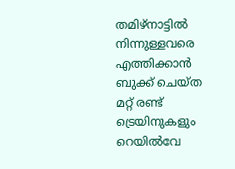തമിഴ്‌നാട്ടിൽ നിന്നുള്ളവരെ എത്തിക്കാൻ ബുക്ക് ചെയ്ത മറ്റ് രണ്ട് ട്രെയിനുകളും റെയിൽവേ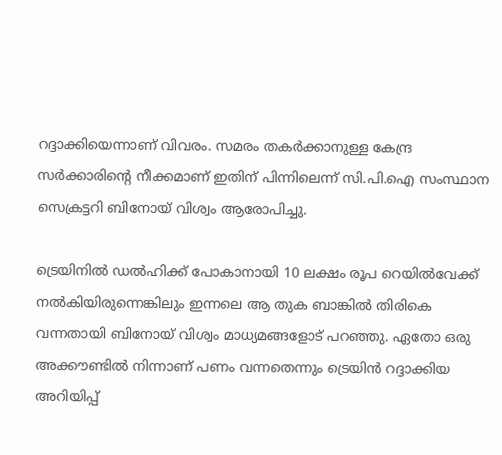റദ്ദാക്കിയെന്നാണ് വിവരം. സമരം തകർക്കാനുള്ള കേന്ദ്ര സർക്കാരിന്റെ നീക്കമാണ് ഇതിന് പിന്നിലെന്ന് സി.പി.ഐ സംസ്ഥാന സെക്രട്ടറി ബിനോയ് വിശ്വം ആരോപിച്ചു.

ട്രെയിനിൽ ഡൽഹിക്ക് പോകാനായി 10 ലക്ഷം രൂപ റെയിൽവേക്ക് നൽകിയിരുന്നെങ്കിലും ഇന്നലെ ആ തുക ബാങ്കിൽ തിരികെ വന്നതായി ബിനോയ് വിശ്വം മാധ്യമങ്ങളോട് പറഞ്ഞു. ഏതോ ഒരു അക്കൗണ്ടിൽ നിന്നാണ് പണം വന്നതെന്നും ട്രെയിൻ റദ്ദാക്കിയ അറിയിപ്പ്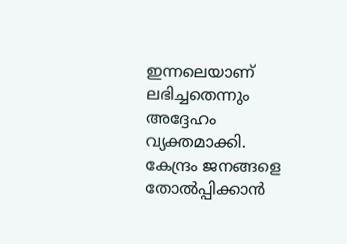ഇന്നലെയാണ് ലഭിച്ചതെന്നും അദ്ദേഹം വ്യക്തമാക്കി. കേന്ദ്രം ജനങ്ങളെ തോൽപ്പിക്കാൻ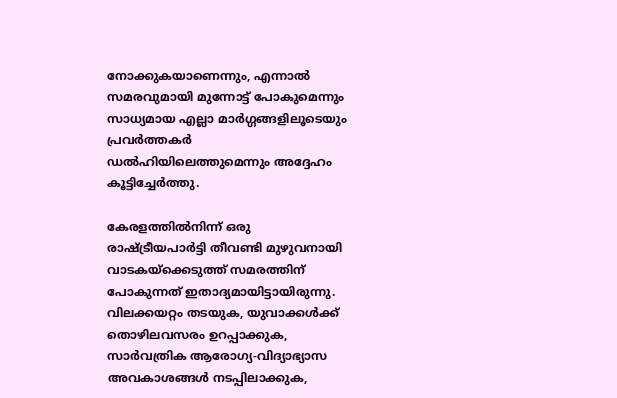നോക്കുകയാണെന്നും, എന്നാൽ സമരവുമായി മുന്നോട്ട് പോകുമെന്നും സാധ്യമായ എല്ലാ മാർഗ്ഗങ്ങളിലൂടെയും പ്രവർത്തകർ ഡൽഹിയിലെത്തുമെന്നും അദ്ദേഹം കൂട്ടിച്ചേർത്തു.

കേരളത്തിൽനിന്ന് ഒരു രാഷ്ട്രീയപാർട്ടി തീവണ്ടി മുഴുവനായി വാടകയ്‌ക്കെടുത്ത് സമരത്തിന് പോകുന്നത് ഇതാദ്യമായിട്ടായിരുന്നു. വിലക്കയറ്റം തടയുക, യുവാക്കൾക്ക് തൊഴിലവസരം ഉറപ്പാക്കുക, സാർവത്രിക ആരോഗ്യ-വിദ്യാഭ്യാസ അവകാശങ്ങൾ നടപ്പിലാക്കുക,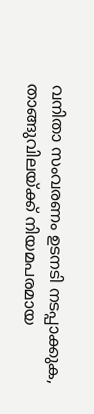വനിതാ സംവരണം ഉടനടി നടപ്പാക്കുക, താങ്ങുവിലയ്ക്ക് നിയമപരമായ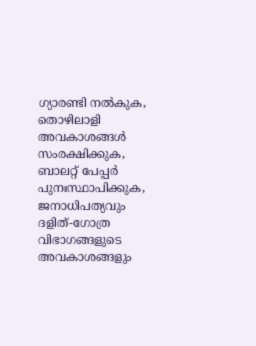ഗ്യാരണ്ടി നൽകുക, തൊഴിലാളി അവകാശങ്ങൾ സംരക്ഷിക്കുക, ബാലറ്റ് പേപ്പർ പുനഃസ്ഥാപിക്കുക, ജനാധിപത്യവും ദളിത്-ഗോത്ര വിഭാഗങ്ങളുടെ അവകാശങ്ങളും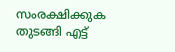സംരക്ഷിക്കുക തുടങ്ങി എട്ട്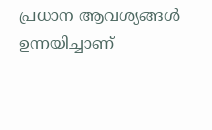പ്രധാന ആവശ്യങ്ങൾ ഉന്നയിച്ചാണ്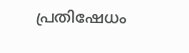പ്രതിഷേധം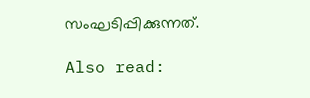സംഘടിപ്പിക്കുന്നത്.

Also read: